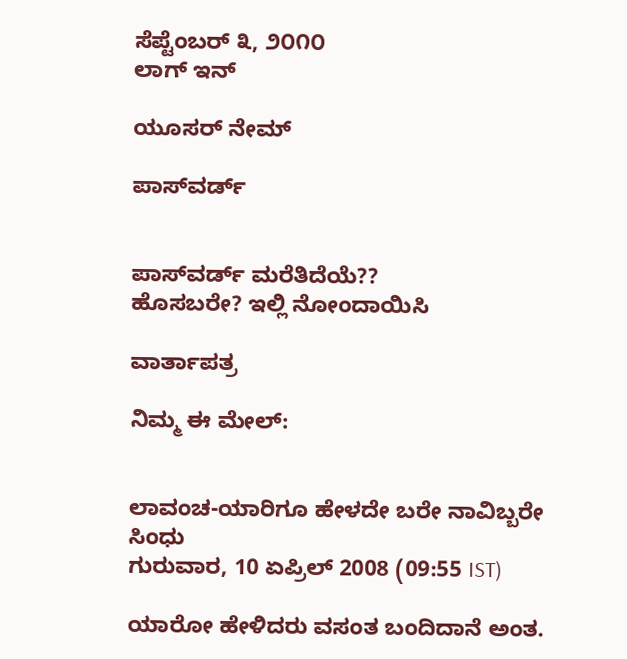ಸೆಪ್ಟೆಂಬರ್ ೩, ೨೦೧೦
ಲಾಗ್ ಇನ್

ಯೂಸರ್ ನೇಮ್

ಪಾಸ್‌ವರ್ಡ್


ಪಾಸ್‌ವರ್ಡ್ ಮರೆತಿದೆಯೆ??
ಹೊಸಬರೇ? ಇಲ್ಲಿ ನೋಂದಾಯಿಸಿ

ವಾರ್ತಾಪತ್ರ

ನಿಮ್ಮ ಈ ಮೇಲ್:


ಲಾವಂಚ-ಯಾರಿಗೂ ಹೇಳದೇ ಬರೇ ನಾವಿಬ್ಬರೇ
ಸಿಂಧು
ಗುರುವಾರ, 10 ಏಪ್ರಿಲ್ 2008 (09:55 IST)

ಯಾರೋ ಹೇಳಿದರು ವಸಂತ ಬಂದಿದಾನೆ ಅಂತ.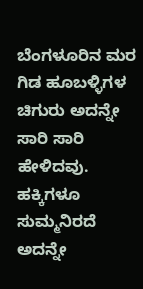ಬೆಂಗಳೂರಿನ ಮರ ಗಿಡ ಹೂಬಳ್ಳಿಗಳ ಚಿಗುರು ಅದನ್ನೇ ಸಾರಿ ಸಾರಿ ಹೇಳಿದವು. ಹಕ್ಕಿಗಳೂ ಸುಮ್ಮನಿರದೆ ಅದನ್ನೇ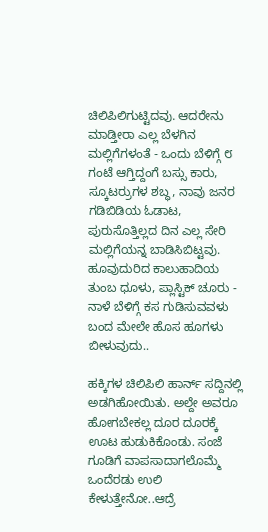ಚಿಲಿಪಿಲಿಗುಟ್ಟಿದವು. ಆದರೇನು ಮಾಡ್ತೀರಾ ಎಲ್ಲ ಬೆಳಗಿನ ಮಲ್ಲಿಗೆಗಳಂತೆ - ಒಂದು ಬೆಳಿಗ್ಗೆ ೮ ಗಂಟೆ ಆಗ್ತಿದ್ದಂಗೆ ಬಸ್ಸು ಕಾರು, ಸ್ಕೂಟರ್ರುಗಳ ಶಬ್ಧ, ನಾವು ಜನರ ಗಡಿಬಿಡಿಯ ಓಡಾಟ, ಪುರುಸೊತ್ತಿಲ್ಲದ ದಿನ ಎಲ್ಲ ಸೇರಿ ಮಲ್ಲಿಗೆಯನ್ನ ಬಾಡಿಸಿಬಿಟ್ಟವು. ಹೂವುದುರಿದ ಕಾಲುಹಾದಿಯ ತುಂಬ ಧೂಳು, ಪ್ಲಾಸ್ಟಿಕ್ ಚೂರು - ನಾಳೆ ಬೆಳಿಗ್ಗೆ ಕಸ ಗುಡಿಸುವವಳು ಬಂದ ಮೇಲೇ ಹೊಸ ಹೂಗಳು ಬೀಳುವುದು..

ಹಕ್ಕಿಗಳ ಚಿಲಿಪಿಲಿ ಹಾರ್ನ್ ಸದ್ದಿನಲ್ಲಿ ಅಡಗಿಹೋಯಿತು. ಅಲ್ದೇ ಅವರೂ ಹೋಗಬೇಕಲ್ಲ ದೂರ ದೂರಕ್ಕೆ ಊಟ ಹುಡುಕಿಕೊಂಡು. ಸಂಜೆ ಗೂಡಿಗೆ ವಾಪಸಾದಾಗಲೊಮ್ಮೆ ಒಂದೆರಡು ಉಲಿ ಕೇಳುತ್ತೇನೋ..ಆದ್ರೆ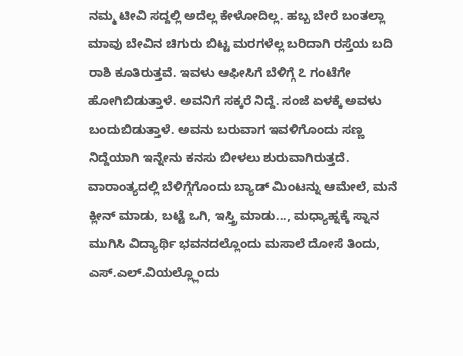ನಮ್ಮ ಟೀವಿ ಸದ್ದಲ್ಲಿ ಅದೆಲ್ಲ ಕೇಳೋದಿಲ್ಲ. ಹಬ್ಬ ಬೇರೆ ಬಂತಲ್ಲಾ ಮಾವು ಬೇವಿನ ಚಿಗುರು ಬಿಟ್ಟ ಮರಗಳೆಲ್ಲ ಬರಿದಾಗಿ ರಸ್ತೆಯ ಬದಿ ರಾಶಿ ಕೂತಿರುತ್ತವೆ. ಇವಳು ಆಫೀಸಿಗೆ ಬೆಳಿಗ್ಗೆ ೭ ಗಂಟೆಗೇ ಹೋಗಿಬಿಡುತ್ತಾಳೆ. ಅವನಿಗೆ ಸಕ್ಕರೆ ನಿದ್ದೆ. ಸಂಜೆ ಏಳಕ್ಕೆ ಅವಳು ಬಂದುಬಿಡುತ್ತಾಳೆ. ಅವನು ಬರುವಾಗ ಇವಳಿಗೊಂದು ಸಣ್ಣ ನಿದ್ದೆಯಾಗಿ ಇನ್ನೇನು ಕನಸು ಬೀಳಲು ಶುರುವಾಗಿರುತ್ತದೆ. ವಾರಾಂತ್ಯದಲ್ಲಿ ಬೆಳಿಗ್ಗೆಗೊಂದು ಬ್ಯಾಡ್ ಮಿಂಟನ್ನು ಆಮೇಲೆ, ಮನೆ ಕ್ಲೀನ್ ಮಾಡು, ಬಟ್ಟೆ ಒಗಿ, ಇಸ್ತ್ರಿ ಮಾಡು..., ಮಧ್ಯಾಹ್ನಕ್ಕೆ ಸ್ನಾನ ಮುಗಿಸಿ ವಿದ್ಯಾರ್ಥಿ ಭವನದಲ್ಲೊಂದು ಮಸಾಲೆ ದೋಸೆ ತಿಂದು, ಎಸ್.ಎಲ್.ವಿಯಲ್ಲ್ಲೊಂದು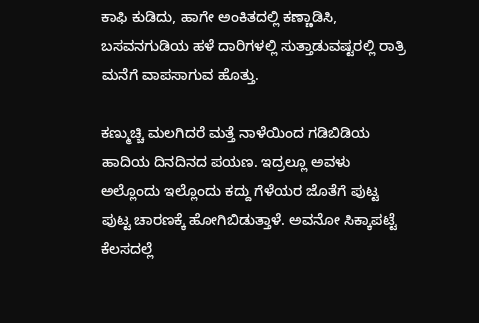ಕಾಫಿ ಕುಡಿದು, ಹಾಗೇ ಅಂಕಿತದಲ್ಲಿ ಕಣ್ಣಾಡಿಸಿ, ಬಸವನಗುಡಿಯ ಹಳೆ ದಾರಿಗಳಲ್ಲಿ ಸುತ್ತಾಡುವಷ್ಟರಲ್ಲಿ ರಾತ್ರಿ ಮನೆಗೆ ವಾಪಸಾಗುವ ಹೊತ್ತು.

ಕಣ್ಮುಚ್ಚಿ ಮಲಗಿದರೆ ಮತ್ತೆ ನಾಳೆಯಿಂದ ಗಡಿಬಿಡಿಯ ಹಾದಿಯ ದಿನದಿನದ ಪಯಣ. ಇದ್ರಲ್ಲೂ ಅವಳು ಅಲ್ಲೊಂದು ಇಲ್ಲೊಂದು ಕದ್ದು ಗೆಳೆಯರ ಜೊತೆಗೆ ಪುಟ್ಟ ಪುಟ್ಟ ಚಾರಣಕ್ಕೆ ಹೋಗಿಬಿಡುತ್ತಾಳೆ. ಅವನೋ ಸಿಕ್ಕಾಪಟ್ಟೆ ಕೆಲಸದಲ್ಲೆ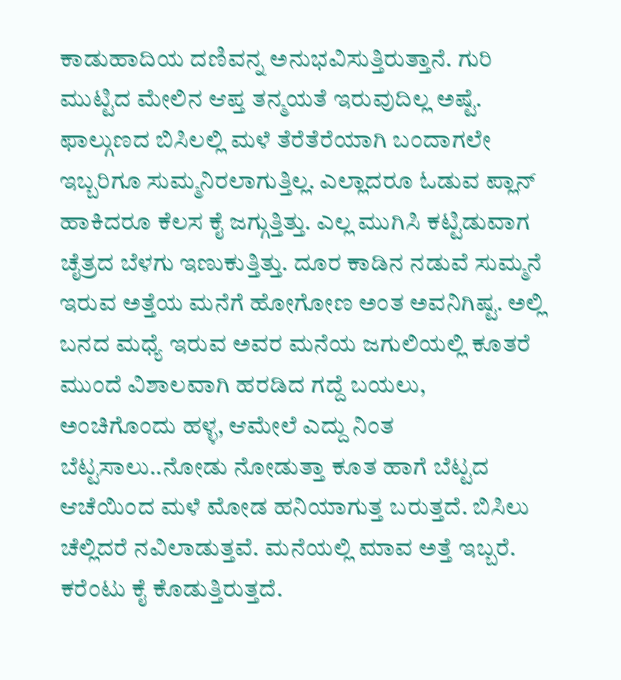ಕಾಡುಹಾದಿಯ ದಣಿವನ್ನ ಅನುಭವಿಸುತ್ತಿರುತ್ತಾನೆ. ಗುರಿ ಮುಟ್ಟಿದ ಮೇಲಿನ ಆಪ್ತ ತನ್ಮಯತೆ ಇರುವುದಿಲ್ಲ ಅಷ್ಟೆ. ಫಾಲ್ಗುಣದ ಬಿಸಿಲಲ್ಲಿ ಮಳೆ ತೆರೆತೆರೆಯಾಗಿ ಬಂದಾಗಲೇ ಇಬ್ಬರಿಗೂ ಸುಮ್ಮನಿರಲಾಗುತ್ತಿಲ್ಲ. ಎಲ್ಲಾದರೂ ಓಡುವ ಪ್ಲಾನ್ ಹಾಕಿದರೂ ಕೆಲಸ ಕೈ ಜಗ್ಗುತ್ತಿತ್ತು. ಎಲ್ಲ ಮುಗಿಸಿ ಕಟ್ಟಿಡುವಾಗ ಚೈತ್ರದ ಬೆಳಗು ಇಣುಕುತ್ತಿತ್ತು. ದೂರ ಕಾಡಿನ ನಡುವೆ ಸುಮ್ಮನೆ ಇರುವ ಅತ್ತೆಯ ಮನೆಗೆ ಹೋಗೋಣ ಅಂತ ಅವನಿಗಿಷ್ಟ. ಅಲ್ಲಿ ಬನದ ಮಧ್ಯೆ ಇರುವ ಅವರ ಮನೆಯ ಜಗುಲಿಯಲ್ಲಿ ಕೂತರೆ ಮುಂದೆ ವಿಶಾಲವಾಗಿ ಹರಡಿದ ಗದ್ದೆ ಬಯಲು, ಅಂಚಿಗೊಂದು ಹಳ್ಳ, ಆಮೇಲೆ ಎದ್ದು ನಿಂತ ಬೆಟ್ಟಸಾಲು..ನೋಡು ನೋಡುತ್ತಾ ಕೂತ ಹಾಗೆ ಬೆಟ್ಟದ ಆಚೆಯಿಂದ ಮಳೆ ಮೋಡ ಹನಿಯಾಗುತ್ತ ಬರುತ್ತದೆ. ಬಿಸಿಲು ಚೆಲ್ಲಿದರೆ ನವಿಲಾಡುತ್ತವೆ. ಮನೆಯಲ್ಲಿ ಮಾವ ಅತ್ತೆ ಇಬ್ಬರೆ. ಕರೆಂಟು ಕೈ ಕೊಡುತ್ತಿರುತ್ತದೆ.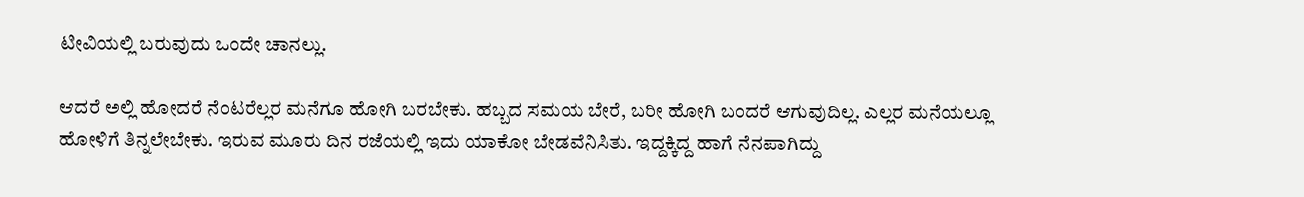ಟೀವಿಯಲ್ಲಿ ಬರುವುದು ಒಂದೇ ಚಾನಲ್ಲು.

ಆದರೆ ಅಲ್ಲಿ ಹೋದರೆ ನೆಂಟರೆಲ್ಲರ ಮನೆಗೂ ಹೋಗಿ ಬರಬೇಕು. ಹಬ್ಬದ ಸಮಯ ಬೇರೆ, ಬರೀ ಹೋಗಿ ಬಂದರೆ ಆಗುವುದಿಲ್ಲ. ಎಲ್ಲರ ಮನೆಯಲ್ಲೂ ಹೋಳಿಗೆ ತಿನ್ನಲೇಬೇಕು. ಇರುವ ಮೂರು ದಿನ ರಜೆಯಲ್ಲಿ ಇದು ಯಾಕೋ ಬೇಡವೆನಿಸಿತು. ಇದ್ದಕ್ಕಿದ್ದ ಹಾಗೆ ನೆನಪಾಗಿದ್ದು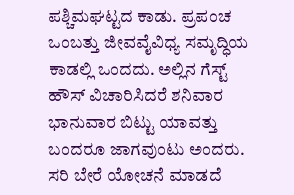ಪಶ್ಚಿಮಘಟ್ಟದ ಕಾಡು. ಪ್ರಪಂಚ ಒಂಬತ್ತು ಜೀವವೈವಿಧ್ಯ ಸಮೃದ್ಧಿಯ ಕಾಡಲ್ಲಿ ಒಂದದು. ಅಲ್ಲಿನ ಗೆಸ್ಟ್ ಹೌಸ್ ವಿಚಾರಿಸಿದರೆ ಶನಿವಾರ ಭಾನುವಾರ ಬಿಟ್ಟು ಯಾವತ್ತು ಬಂದರೂ ಜಾಗವುಂಟು ಅಂದರು. ಸರಿ ಬೇರೆ ಯೋಚನೆ ಮಾಡದೆ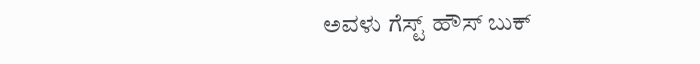ಅವಳು ಗೆಸ್ಟ್ ಹೌಸ್ ಬುಕ್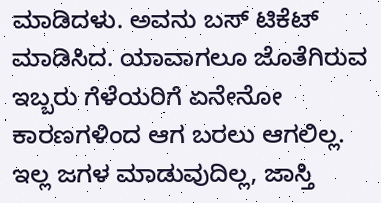ಮಾಡಿದಳು. ಅವನು ಬಸ್ ಟಿಕೆಟ್ ಮಾಡಿಸಿದ. ಯಾವಾಗಲೂ ಜೊತೆಗಿರುವ ಇಬ್ಬರು ಗೆಳೆಯರಿಗೆ ಏನೇನೋ ಕಾರಣಗಳಿಂದ ಆಗ ಬರಲು ಆಗಲಿಲ್ಲ. ಇಲ್ಲ ಜಗಳ ಮಾಡುವುದಿಲ್ಲ, ಜಾಸ್ತಿ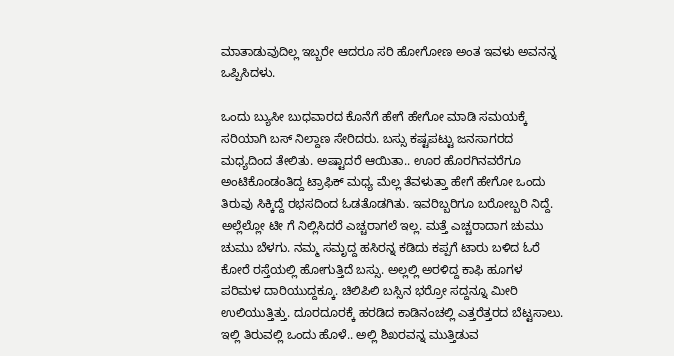ಮಾತಾಡುವುದಿಲ್ಲ ಇಬ್ಬರೇ ಆದರೂ ಸರಿ ಹೋಗೋಣ ಅಂತ ಇವಳು ಅವನನ್ನ ಒಪ್ಪಿಸಿದಳು.

ಒಂದು ಬ್ಯುಸೀ ಬುಧವಾರದ ಕೊನೆಗೆ ಹೇಗೆ ಹೇಗೋ ಮಾಡಿ ಸಮಯಕ್ಕೆ ಸರಿಯಾಗಿ ಬಸ್ ನಿಲ್ದಾಣ ಸೇರಿದರು. ಬಸ್ಸು ಕಷ್ಟಪಟ್ಟು ಜನಸಾಗರದ ಮಧ್ಯದಿಂದ ತೇಲಿತು. ಅಷ್ಟಾದರೆ ಆಯಿತಾ.. ಊರ ಹೊರಗಿನವರೆಗೂ ಅಂಟಿಕೊಂಡಂತಿದ್ದ ಟ್ರಾಫಿಕ್ ಮಧ್ಯ ಮೆಲ್ಲ ತೆವಳುತ್ತಾ ಹೇಗೆ ಹೇಗೋ ಒಂದು ತಿರುವು ಸಿಕ್ಕಿದ್ದೆ ರಭಸದಿಂದ ಓಡತೊಡಗಿತು. ಇವರಿಬ್ಬರಿಗೂ ಬರೋಬ್ಬರಿ ನಿದ್ದೆ. ಅಲ್ಲೆಲ್ಲೋ ಟೀ ಗೆ ನಿಲ್ಲಿಸಿದರೆ ಎಚ್ಚರಾಗಲೆ ಇಲ್ಲ. ಮತ್ತೆ ಎಚ್ಚರಾದಾಗ ಚುಮು ಚುಮು ಬೆಳಗು. ನಮ್ಮ ಸಮೃದ್ದ ಹಸಿರನ್ನ ಕಡಿದು ಕಪ್ಪಗೆ ಟಾರು ಬಳಿದ ಓರೆ ಕೋರೆ ರಸ್ತೆಯಲ್ಲಿ ಹೋಗುತ್ತಿದೆ ಬಸ್ಸು. ಅಲ್ಲಲ್ಲಿ ಅರಳಿದ್ದ ಕಾಫಿ ಹೂಗಳ ಪರಿಮಳ ದಾರಿಯುದ್ದಕ್ಕೂ. ಚಿಲಿಪಿಲಿ ಬಸ್ಸಿನ ಭರ್ರೋ ಸದ್ದನ್ನೂ ಮೀರಿ ಉಲಿಯುತ್ತಿತ್ತು. ದೂರದೂರಕ್ಕೆ ಹರಡಿದ ಕಾಡಿನಂಚಲ್ಲಿ ಎತ್ತರೆತ್ತರದ ಬೆಟ್ಟಸಾಲು. ಇಲ್ಲಿ ತಿರುವಲ್ಲಿ ಒಂದು ಹೊಳೆ.. ಅಲ್ಲಿ ಶಿಖರವನ್ನ ಮುತ್ತಿಡುವ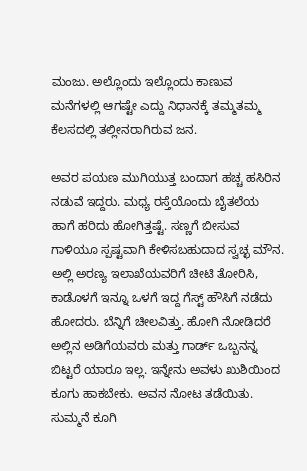ಮಂಜು. ಅಲ್ಲೊಂದು ಇಲ್ಲೊಂದು ಕಾಣುವ ಮನೆಗಳಲ್ಲಿ ಆಗಷ್ಟೇ ಎದ್ದು ನಿಧಾನಕ್ಕೆ ತಮ್ಮತಮ್ಮ ಕೆಲಸದಲ್ಲಿ ತಲ್ಲೀನರಾಗಿರುವ ಜನ.

ಅವರ ಪಯಣ ಮುಗಿಯುತ್ತ ಬಂದಾಗ ಹಚ್ಚ ಹಸಿರಿನ ನಡುವೆ ಇದ್ದರು. ಮಧ್ಯ ರಸ್ತೆಯೊಂದು ಬೈತಲೆಯ ಹಾಗೆ ಹರಿದು ಹೋಗಿತ್ತಷ್ಟೆ. ಸಣ್ಣಗೆ ಬೀಸುವ ಗಾಳಿಯೂ ಸ್ಪಷ್ಟವಾಗಿ ಕೇಳಿಸಬಹುದಾದ ಸ್ವಚ್ಛ ಮೌನ. ಅಲ್ಲಿ ಅರಣ್ಯ ಇಲಾಖೆಯವರಿಗೆ ಚೀಟಿ ತೋರಿಸಿ, ಕಾಡೊಳಗೆ ಇನ್ನೂ ಒಳಗೆ ಇದ್ದ ಗೆಸ್ಟ್ ಹೌಸಿಗೆ ನಡೆದು ಹೋದರು. ಬೆನ್ನಿಗೆ ಚೀಲವಿತ್ತು. ಹೋಗಿ ನೋಡಿದರೆ ಅಲ್ಲಿನ ಅಡಿಗೆಯವರು ಮತ್ತು ಗಾರ್ಡ್ ಒಬ್ಬನನ್ನ ಬಿಟ್ಟರೆ ಯಾರೂ ಇಲ್ಲ. ಇನ್ನೇನು ಅವಳು ಖುಶಿಯಿಂದ ಕೂಗು ಹಾಕಬೇಕು. ಅವನ ನೋಟ ತಡೆಯಿತು. ಸುಮ್ಮನೆ ಕೂಗಿ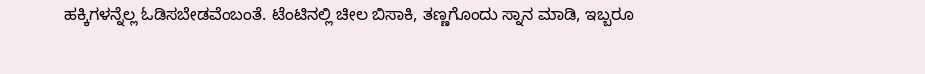ಹಕ್ಕಿಗಳನ್ನೆಲ್ಲ ಓಡಿಸಬೇಡವೆಂಬಂತೆ. ಟೆಂಟಿನಲ್ಲಿ ಚೀಲ ಬಿಸಾಕಿ, ತಣ್ಣಗೊಂದು ಸ್ನಾನ ಮಾಡಿ, ಇಬ್ಬರೂ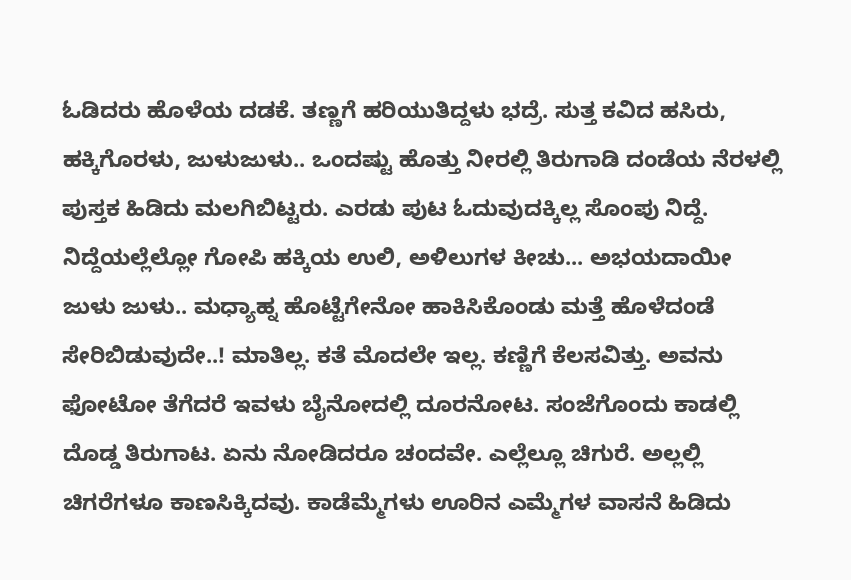ಓಡಿದರು ಹೊಳೆಯ ದಡಕೆ. ತಣ್ಣಗೆ ಹರಿಯುತಿದ್ದಳು ಭದ್ರೆ. ಸುತ್ತ ಕವಿದ ಹಸಿರು, ಹಕ್ಕಿಗೊರಳು, ಜುಳುಜುಳು.. ಒಂದಷ್ಟು ಹೊತ್ತು ನೀರಲ್ಲಿ ತಿರುಗಾಡಿ ದಂಡೆಯ ನೆರಳಲ್ಲಿ ಪುಸ್ತಕ ಹಿಡಿದು ಮಲಗಿಬಿಟ್ಟರು. ಎರಡು ಪುಟ ಓದುವುದಕ್ಕಿಲ್ಲ ಸೊಂಪು ನಿದ್ದೆ. ನಿದ್ದೆಯಲ್ಲೆಲ್ಲೋ ಗೋಪಿ ಹಕ್ಕಿಯ ಉಲಿ, ಅಳಿಲುಗಳ ಕೀಚು... ಅಭಯದಾಯೀ ಜುಳು ಜುಳು.. ಮಧ್ಯಾಹ್ನ ಹೊಟ್ಟೆಗೇನೋ ಹಾಕಿಸಿಕೊಂಡು ಮತ್ತೆ ಹೊಳೆದಂಡೆ ಸೇರಿಬಿಡುವುದೇ..! ಮಾತಿಲ್ಲ. ಕತೆ ಮೊದಲೇ ಇಲ್ಲ. ಕಣ್ಣಿಗೆ ಕೆಲಸವಿತ್ತು. ಅವನು ಫೋಟೋ ತೆಗೆದರೆ ಇವಳು ಬೈನೋದಲ್ಲಿ ದೂರನೋಟ. ಸಂಜೆಗೊಂದು ಕಾಡಲ್ಲಿ ದೊಡ್ಡ ತಿರುಗಾಟ. ಏನು ನೋಡಿದರೂ ಚಂದವೇ. ಎಲ್ಲೆಲ್ಲೂ ಚಿಗುರೆ. ಅಲ್ಲಲ್ಲಿ ಚಿಗರೆಗಳೂ ಕಾಣಸಿಕ್ಕಿದವು. ಕಾಡೆಮ್ಮೆಗಳು ಊರಿನ ಎಮ್ಮೆಗಳ ವಾಸನೆ ಹಿಡಿದು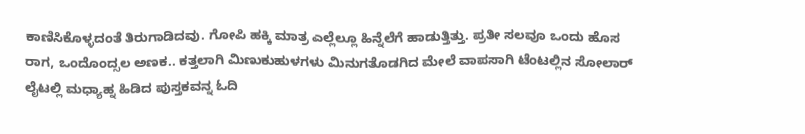ಕಾಣಿಸಿಕೊಳ್ಳದಂತೆ ತಿರುಗಾಡಿದವು. ಗೋಪಿ ಹಕ್ಕಿ ಮಾತ್ರ ಎಲ್ಲೆಲ್ಲೂ ಹಿನ್ನೆಲೆಗೆ ಹಾಡುತ್ತಿತ್ತು. ಪ್ರತೀ ಸಲವೂ ಒಂದು ಹೊಸ ರಾಗ, ಒಂದೊಂದ್ಸಲ ಅಣಕ.. ಕತ್ತಲಾಗಿ ಮಿಣುಕುಹುಳಗಳು ಮಿನುಗತೊಡಗಿದ ಮೇಲೆ ವಾಪಸಾಗಿ ಟೆಂಟಲ್ಲಿನ ಸೋಲಾರ್‍ ಲೈಟಲ್ಲಿ ಮಧ್ಯಾಹ್ನ ಹಿಡಿದ ಪುಸ್ತಕವನ್ನ ಓದಿ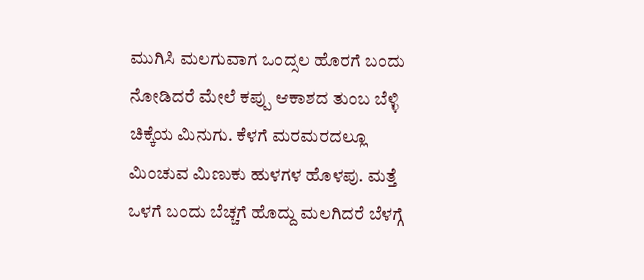ಮುಗಿಸಿ ಮಲಗುವಾಗ ಒಂದ್ಸಲ ಹೊರಗೆ ಬಂದು ನೋಡಿದರೆ ಮೇಲೆ ಕಪ್ಪು ಆಕಾಶದ ತುಂಬ ಬೆಳ್ಳಿ ಚಿಕ್ಕೆಯ ಮಿನುಗು. ಕೆಳಗೆ ಮರಮರದಲ್ಲೂ ಮಿಂಚುವ ಮಿಣುಕು ಹುಳಗಳ ಹೊಳಪು. ಮತ್ತೆ ಒಳಗೆ ಬಂದು ಬೆಚ್ಚಗೆ ಹೊದ್ದು ಮಲಗಿದರೆ ಬೆಳಗ್ಗೆ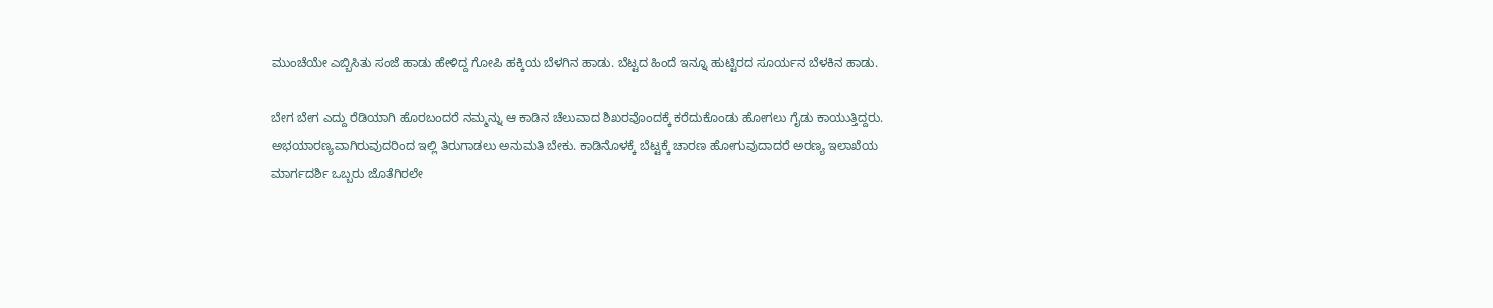ಮುಂಚೆಯೇ ಎಬ್ಬಿಸಿತು ಸಂಜೆ ಹಾಡು ಹೇಳಿದ್ದ ಗೋಪಿ ಹಕ್ಕಿಯ ಬೆಳಗಿನ ಹಾಡು. ಬೆಟ್ಟದ ಹಿಂದೆ ಇನ್ನೂ ಹುಟ್ಟಿರದ ಸೂರ್ಯನ ಬೆಳಕಿನ ಹಾಡು.

ಬೇಗ ಬೇಗ ಎದ್ದು ರೆಡಿಯಾಗಿ ಹೊರಬಂದರೆ ನಮ್ಮನ್ನು ಆ ಕಾಡಿನ ಚೆಲುವಾದ ಶಿಖರವೊಂದಕ್ಕೆ ಕರೆದುಕೊಂಡು ಹೋಗಲು ಗೈಡು ಕಾಯುತ್ತಿದ್ದರು. ಅಭಯಾರಣ್ಯವಾಗಿರುವುದರಿಂದ ಇಲ್ಲಿ ತಿರುಗಾಡಲು ಅನುಮತಿ ಬೇಕು. ಕಾಡಿನೊಳಕ್ಕೆ ಬೆಟ್ಟಕ್ಕೆ ಚಾರಣ ಹೋಗುವುದಾದರೆ ಅರಣ್ಯ ಇಲಾಖೆಯ ಮಾರ್ಗದರ್ಶಿ ಒಬ್ಬರು ಜೊತೆಗಿರಲೇ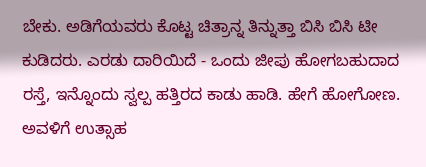ಬೇಕು. ಅಡಿಗೆಯವರು ಕೊಟ್ಟ ಚಿತ್ರಾನ್ನ ತಿನ್ನುತ್ತಾ ಬಿಸಿ ಬಿಸಿ ಟೀ ಕುಡಿದರು. ಎರಡು ದಾರಿಯಿದೆ - ಒಂದು ಜೀಪು ಹೋಗಬಹುದಾದ ರಸ್ತೆ, ಇನ್ನೊಂದು ಸ್ವಲ್ಪ ಹತ್ತಿರದ ಕಾಡು ಹಾಡಿ. ಹೇಗೆ ಹೋಗೋಣ. ಅವಳಿಗೆ ಉತ್ಸಾಹ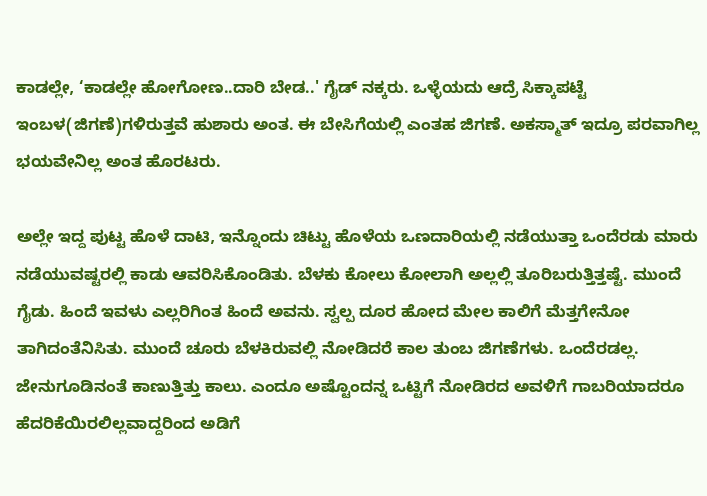ಕಾಡಲ್ಲೇ, ‘ಕಾಡಲ್ಲೇ ಹೋಗೋಣ..ದಾರಿ ಬೇಡ..' ಗೈಡ್ ನಕ್ಕರು. ಒಳ್ಳೆಯದು ಆದ್ರೆ ಸಿಕ್ಕಾಪಟ್ಟೆ ಇಂಬಳ(ಜಿಗಣೆ)ಗಳಿರುತ್ತವೆ ಹುಶಾರು ಅಂತ. ಈ ಬೇಸಿಗೆಯಲ್ಲಿ ಎಂತಹ ಜಿಗಣೆ. ಅಕಸ್ಮಾತ್ ಇದ್ರೂ ಪರವಾಗಿಲ್ಲ ಭಯವೇನಿಲ್ಲ ಅಂತ ಹೊರಟರು.

ಅಲ್ಲೇ ಇದ್ದ ಪುಟ್ಟ ಹೊಳೆ ದಾಟಿ, ಇನ್ನೊಂದು ಚಿಟ್ಟು ಹೊಳೆಯ ಒಣದಾರಿಯಲ್ಲಿ ನಡೆಯುತ್ತಾ ಒಂದೆರಡು ಮಾರು ನಡೆಯುವಷ್ಟರಲ್ಲಿ ಕಾಡು ಆವರಿಸಿಕೊಂಡಿತು. ಬೆಳಕು ಕೋಲು ಕೋಲಾಗಿ ಅಲ್ಲಲ್ಲಿ ತೂರಿಬರುತ್ತಿತ್ತಷ್ಟೆ. ಮುಂದೆ ಗೈಡು. ಹಿಂದೆ ಇವಳು ಎಲ್ಲರಿಗಿಂತ ಹಿಂದೆ ಅವನು. ಸ್ವಲ್ಪ ದೂರ ಹೋದ ಮೇಲ ಕಾಲಿಗೆ ಮೆತ್ತಗೇನೋ ತಾಗಿದಂತೆನಿಸಿತು. ಮುಂದೆ ಚೂರು ಬೆಳಕಿರುವಲ್ಲಿ ನೋಡಿದರೆ ಕಾಲ ತುಂಬ ಜಿಗಣೆಗಳು. ಒಂದೆರಡಲ್ಲ. ಜೇನುಗೂಡಿನಂತೆ ಕಾಣುತ್ತಿತ್ತು ಕಾಲು. ಎಂದೂ ಅಷ್ಟೊಂದನ್ನ ಒಟ್ಟಿಗೆ ನೋಡಿರದ ಅವಳಿಗೆ ಗಾಬರಿಯಾದರೂ ಹೆದರಿಕೆಯಿರಲಿಲ್ಲವಾದ್ದರಿಂದ ಅಡಿಗೆ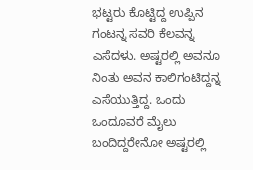ಭಟ್ಟರು ಕೊಟ್ಟಿದ್ದ ಉಪ್ಪಿನ ಗಂಟನ್ನ ಸವರಿ ಕೆಲವನ್ನ ಎಸೆದಳು. ಅಷ್ಟರಲ್ಲಿ ಅವನೂ ನಿಂತು ಅವನ ಕಾಲಿಗಂಟಿದ್ದನ್ನ ಎಸೆಯುತ್ತಿದ್ದ. ಒಂದು ಒಂದೂವರೆ ಮೈಲು ಬಂದಿದ್ದರೇನೋ ಅಷ್ಟರಲ್ಲಿ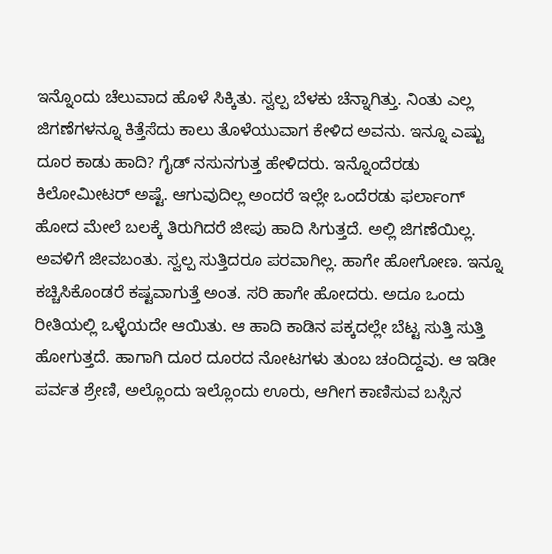ಇನ್ನೊಂದು ಚೆಲುವಾದ ಹೊಳೆ ಸಿಕ್ಕಿತು. ಸ್ವಲ್ಪ ಬೆಳಕು ಚೆನ್ನಾಗಿತ್ತು. ನಿಂತು ಎಲ್ಲ ಜಿಗಣೆಗಳನ್ನೂ ಕಿತ್ತೆಸೆದು ಕಾಲು ತೊಳೆಯುವಾಗ ಕೇಳಿದ ಅವನು. ಇನ್ನೂ ಎಷ್ಟು ದೂರ ಕಾಡು ಹಾದಿ? ಗೈಡ್ ನಸುನಗುತ್ತ ಹೇಳಿದರು. ಇನ್ನೊಂದೆರಡು ಕಿಲೋಮೀಟರ್ ಅಷ್ಟೆ. ಆಗುವುದಿಲ್ಲ ಅಂದರೆ ಇಲ್ಲೇ ಒಂದೆರಡು ಫರ್ಲಾಂಗ್ ಹೋದ ಮೇಲೆ ಬಲಕ್ಕೆ ತಿರುಗಿದರೆ ಜೀಪು ಹಾದಿ ಸಿಗುತ್ತದೆ. ಅಲ್ಲಿ ಜಿಗಣೆಯಿಲ್ಲ. ಅವಳಿಗೆ ಜೀವಬಂತು. ಸ್ವಲ್ಪ ಸುತ್ತಿದರೂ ಪರವಾಗಿಲ್ಲ. ಹಾಗೇ ಹೋಗೋಣ. ಇನ್ನೂ ಕಚ್ಚಿಸಿಕೊಂಡರೆ ಕಷ್ಟವಾಗುತ್ತೆ ಅಂತ. ಸರಿ ಹಾಗೇ ಹೋದರು. ಅದೂ ಒಂದು ರೀತಿಯಲ್ಲಿ ಒಳ್ಳೆಯದೇ ಆಯಿತು. ಆ ಹಾದಿ ಕಾಡಿನ ಪಕ್ಕದಲ್ಲೇ ಬೆಟ್ಟ ಸುತ್ತಿ ಸುತ್ತಿ ಹೋಗುತ್ತದೆ. ಹಾಗಾಗಿ ದೂರ ದೂರದ ನೋಟಗಳು ತುಂಬ ಚಂದಿದ್ದವು. ಆ ಇಡೀ ಪರ್ವತ ಶ್ರೇಣಿ, ಅಲ್ಲೊಂದು ಇಲ್ಲೊಂದು ಊರು, ಆಗೀಗ ಕಾಣಿಸುವ ಬಸ್ಸಿನ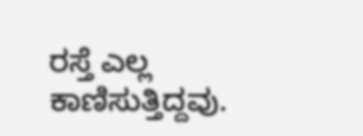ರಸ್ತೆ ಎಲ್ಲ ಕಾಣಿಸುತ್ತಿದ್ದವು.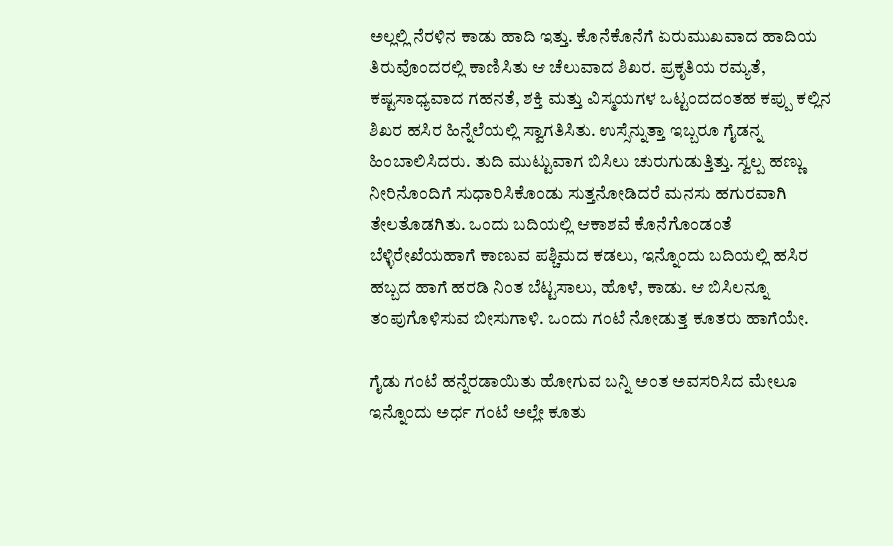ಅಲ್ಲಲ್ಲಿ ನೆರಳಿನ ಕಾಡು ಹಾದಿ ಇತ್ತು. ಕೊನೆಕೊನೆಗೆ ಏರುಮುಖವಾದ ಹಾದಿಯ ತಿರುವೊಂದರಲ್ಲಿ ಕಾಣಿಸಿತು ಆ ಚೆಲುವಾದ ಶಿಖರ. ಪ್ರಕೃತಿಯ ರಮ್ಯತೆ, ಕಷ್ಟಸಾಧ್ಯವಾದ ಗಹನತೆ, ಶಕ್ತಿ ಮತ್ತು ವಿಸ್ಮಯಗಳ ಒಟ್ಟಂದದಂತಹ ಕಪ್ಪು ಕಲ್ಲಿನ ಶಿಖರ ಹಸಿರ ಹಿನ್ನೆಲೆಯಲ್ಲಿ ಸ್ವಾಗತಿಸಿತು. ಉಸ್ಸೆನ್ನುತ್ತಾ ಇಬ್ಬರೂ ಗೈಡನ್ನ ಹಿಂಬಾಲಿಸಿದರು. ತುದಿ ಮುಟ್ಟುವಾಗ ಬಿಸಿಲು ಚುರುಗುಡುತ್ತಿತ್ತು. ಸ್ವಲ್ಪ ಹಣ್ಣು ನೀರಿನೊಂದಿಗೆ ಸುಧಾರಿಸಿಕೊಂಡು ಸುತ್ತನೋಡಿದರೆ ಮನಸು ಹಗುರವಾಗಿ ತೇಲತೊಡಗಿತು. ಒಂದು ಬದಿಯಲ್ಲಿ ಆಕಾಶವೆ ಕೊನೆಗೊಂಡಂತೆ ಬೆಳ್ಳಿರೇಖೆಯಹಾಗೆ ಕಾಣುವ ಪಶ್ಚಿಮದ ಕಡಲು, ಇನ್ನೊಂದು ಬದಿಯಲ್ಲಿ ಹಸಿರ ಹಬ್ಬದ ಹಾಗೆ ಹರಡಿ ನಿಂತ ಬೆಟ್ಟಸಾಲು, ಹೊಳೆ, ಕಾಡು. ಆ ಬಿಸಿಲನ್ನೂ ತಂಪುಗೊಳಿಸುವ ಬೀಸುಗಾಳಿ. ಒಂದು ಗಂಟೆ ನೋಡುತ್ತ ಕೂತರು ಹಾಗೆಯೇ.

ಗೈಡು ಗಂಟೆ ಹನ್ನೆರಡಾಯಿತು ಹೋಗುವ ಬನ್ನಿ ಅಂತ ಅವಸರಿಸಿದ ಮೇಲೂ ಇನ್ನೊಂದು ಅರ್ಧ ಗಂಟೆ ಅಲ್ಲೇ ಕೂತು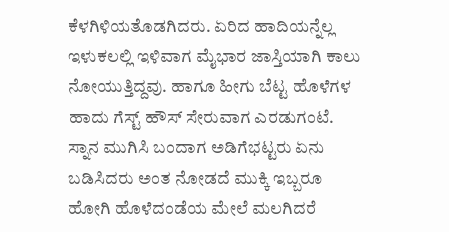ಕೆಳಗಿಳಿಯತೊಡಗಿದರು. ಏರಿದ ಹಾದಿಯನ್ನೆಲ್ಲ ಇಳುಕಲಲ್ಲಿ ಇಳಿವಾಗ ಮೈಭಾರ ಜಾಸ್ತಿಯಾಗಿ ಕಾಲು ನೋಯುತ್ತಿದ್ದವು. ಹಾಗೂ ಹೀಗು ಬೆಟ್ಟ ಹೊಳೆಗಳ ಹಾದು ಗೆಸ್ಟ್ ಹೌಸ್ ಸೇರುವಾಗ ಎರಡುಗಂಟೆ. ಸ್ನಾನ ಮುಗಿಸಿ ಬಂದಾಗ ಅಡಿಗೆಭಟ್ಟರು ಏನು ಬಡಿಸಿದರು ಅಂತ ನೋಡದೆ ಮುಕ್ಕಿ ಇಬ್ಬರೂ ಹೋಗಿ ಹೊಳೆದಂಡೆಯ ಮೇಲೆ ಮಲಗಿದರೆ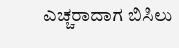ಎಚ್ಚರಾದಾಗ ಬಿಸಿಲು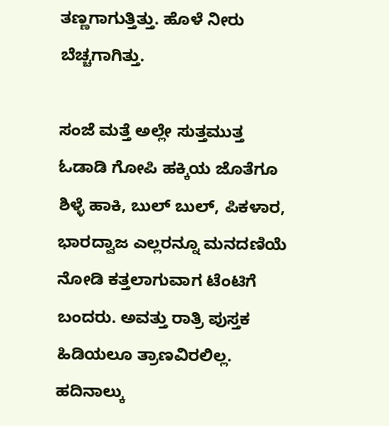ತಣ್ಣಗಾಗುತ್ತಿತ್ತು. ಹೊಳೆ ನೀರು ಬೆಚ್ಚಗಾಗಿತ್ತು.

ಸಂಜೆ ಮತ್ತೆ ಅಲ್ಲೇ ಸುತ್ತಮುತ್ತ ಓಡಾಡಿ ಗೋಪಿ ಹಕ್ಕಿಯ ಜೊತೆಗೂ ಶಿಳ್ಳೆ ಹಾಕಿ, ಬುಲ್ ಬುಲ್, ಪಿಕಳಾರ, ಭಾರದ್ವಾಜ ಎಲ್ಲರನ್ನೂ ಮನದಣಿಯೆ ನೋಡಿ ಕತ್ತಲಾಗುವಾಗ ಟೆಂಟಿಗೆ ಬಂದರು. ಅವತ್ತು ರಾತ್ರಿ ಪುಸ್ತಕ ಹಿಡಿಯಲೂ ತ್ರಾಣವಿರಲಿಲ್ಲ. ಹದಿನಾಲ್ಕು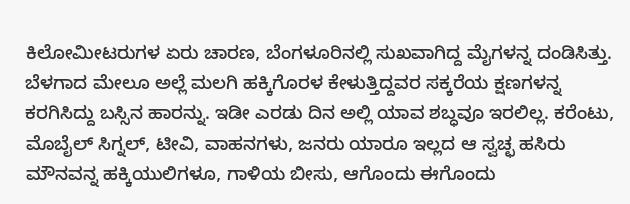ಕಿಲೋಮೀಟರುಗಳ ಏರು ಚಾರಣ, ಬೆಂಗಳೂರಿನಲ್ಲಿ ಸುಖವಾಗಿದ್ದ ಮೈಗಳನ್ನ ದಂಡಿಸಿತ್ತು. ಬೆಳಗಾದ ಮೇಲೂ ಅಲ್ಲೆ ಮಲಗಿ ಹಕ್ಕಿಗೊರಳ ಕೇಳುತ್ತಿದ್ದವರ ಸಕ್ಕರೆಯ ಕ್ಷಣಗಳನ್ನ ಕರಗಿಸಿದ್ದು ಬಸ್ಸಿನ ಹಾರನ್ನು. ಇಡೀ ಎರಡು ದಿನ ಅಲ್ಲಿ ಯಾವ ಶಬ್ಧವೂ ಇರಲಿಲ್ಲ. ಕರೆಂಟು, ಮೊಬೈಲ್ ಸಿಗ್ನಲ್, ಟೀವಿ, ವಾಹನಗಳು, ಜನರು ಯಾರೂ ಇಲ್ಲದ ಆ ಸ್ವಚ್ಛ ಹಸಿರು ಮೌನವನ್ನ ಹಕ್ಕಿಯುಲಿಗಳೂ, ಗಾಳಿಯ ಬೀಸು, ಆಗೊಂದು ಈಗೊಂದು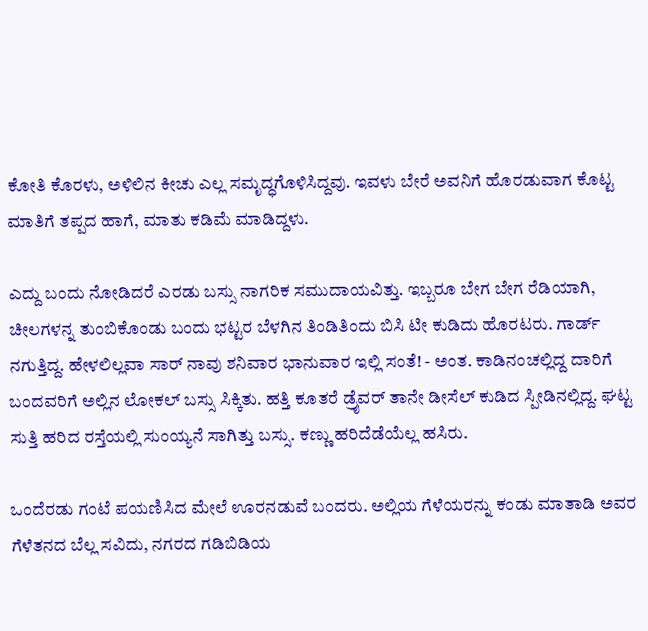ಕೋತಿ ಕೊರಳು, ಅಳಿಲಿನ ಕೀಚು ಎಲ್ಲ ಸಮೃದ್ಧಗೊಳಿಸಿದ್ದವು. ಇವಳು ಬೇರೆ ಅವನಿಗೆ ಹೊರಡುವಾಗ ಕೊಟ್ಟ ಮಾತಿಗೆ ತಪ್ಪದ ಹಾಗೆ, ಮಾತು ಕಡಿಮೆ ಮಾಡಿದ್ದಳು.

ಎದ್ದು ಬಂದು ನೋಡಿದರೆ ಎರಡು ಬಸ್ಸು ನಾಗರಿಕ ಸಮುದಾಯವಿತ್ತು. ಇಬ್ಬರೂ ಬೇಗ ಬೇಗ ರೆಡಿಯಾಗಿ, ಚೀಲಗಳನ್ನ ತುಂಬಿಕೊಂಡು ಬಂದು ಭಟ್ಟರ ಬೆಳಗಿನ ತಿಂಡಿತಿಂದು ಬಿಸಿ ಟೀ ಕುಡಿದು ಹೊರಟರು. ಗಾರ್ಡ್ ನಗುತ್ತಿದ್ದ. ಹೇಳಲಿಲ್ಲವಾ ಸಾರ್ ನಾವು ಶನಿವಾರ ಭಾನುವಾರ ಇಲ್ಲಿ ಸಂತೆ! - ಅಂತ. ಕಾಡಿನಂಚಲ್ಲಿದ್ದ ದಾರಿಗೆ ಬಂದವರಿಗೆ ಅಲ್ಲಿನ ಲೋಕಲ್ ಬಸ್ಸು ಸಿಕ್ಕಿತು. ಹತ್ತಿ ಕೂತರೆ ಡ್ರೈವರ್ ತಾನೇ ಡೀಸೆಲ್ ಕುಡಿದ ಸ್ಪೀಡಿನಲ್ಲಿದ್ದ. ಘಟ್ಟ ಸುತ್ತಿ ಹರಿದ ರಸ್ತೆಯಲ್ಲಿ ಸುಂಯ್ಯನೆ ಸಾಗಿತ್ತು ಬಸ್ಸು. ಕಣ್ಣು ಹರಿದೆಡೆಯೆಲ್ಲ ಹಸಿರು.

ಒಂದೆರಡು ಗಂಟೆ ಪಯಣಿಸಿದ ಮೇಲೆ ಊರನಡುವೆ ಬಂದರು. ಅಲ್ಲಿಯ ಗೆಳೆಯರನ್ನು ಕಂಡು ಮಾತಾಡಿ ಅವರ ಗೆಳೆತನದ ಬೆಲ್ಲ ಸವಿದು, ನಗರದ ಗಡಿಬಿಡಿಯ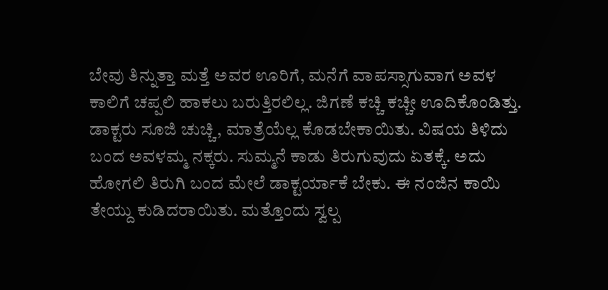ಬೇವು ತಿನ್ನುತ್ತಾ ಮತ್ತೆ ಅವರ ಊರಿಗೆ, ಮನೆಗೆ ವಾಪಸ್ಸಾಗುವಾಗ ಅವಳ ಕಾಲಿಗೆ ಚಪ್ಪಲಿ ಹಾಕಲು ಬರುತ್ತಿರಲಿಲ್ಲ. ಜಿಗಣೆ ಕಚ್ಚಿ ಕಚ್ಚೀ ಊದಿಕೊಂಡಿತ್ತು. ಡಾಕ್ಟರು ಸೂಜಿ ಚುಚ್ಚಿ, ಮಾತ್ರೆಯೆಲ್ಲ ಕೊಡಬೇಕಾಯಿತು. ವಿಷಯ ತಿಳಿದು ಬಂದ ಅವಳಮ್ಮ ನಕ್ಕರು. ಸುಮ್ಮನೆ ಕಾಡು ತಿರುಗುವುದು ಏತಕ್ಕೆ. ಅದು ಹೋಗಲಿ ತಿರುಗಿ ಬಂದ ಮೇಲೆ ಡಾಕ್ಟರ್ಯಾಕೆ ಬೇಕು. ಈ ನಂಜಿನ ಕಾಯಿ ತೇಯ್ದು ಕುಡಿದರಾಯಿತು. ಮತ್ತೊಂದು ಸ್ವಲ್ಪ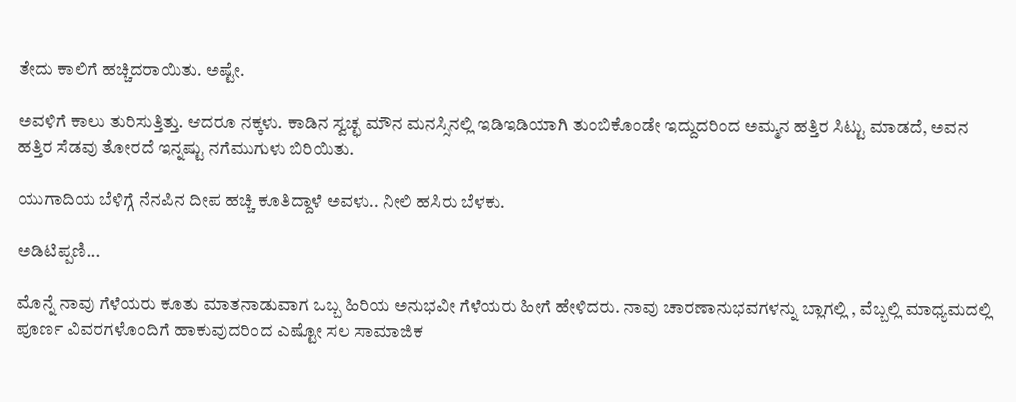ತೇದು ಕಾಲಿಗೆ ಹಚ್ಚಿದರಾಯಿತು. ಅಷ್ಟೇ.

ಅವಳಿಗೆ ಕಾಲು ತುರಿಸುತ್ತಿತ್ತು. ಆದರೂ ನಕ್ಕಳು. ಕಾಡಿನ ಸ್ವಚ್ಛ ಮೌನ ಮನಸ್ಸಿನಲ್ಲಿ ಇಡಿಇಡಿಯಾಗಿ ತುಂಬಿಕೊಂಡೇ ಇದ್ದುದರಿಂದ ಅಮ್ಮನ ಹತ್ತಿರ ಸಿಟ್ಟು ಮಾಡದೆ, ಅವನ ಹತ್ತಿರ ಸೆಡವು ತೋರದೆ ಇನ್ನಷ್ಟು ನಗೆಮುಗುಳು ಬಿರಿಯಿತು.

ಯುಗಾದಿಯ ಬೆಳಿಗ್ಗೆ ನೆನಪಿನ ದೀಪ ಹಚ್ಚಿ ಕೂತಿದ್ದಾಳೆ ಅವಳು.. ನೀಲಿ ಹಸಿರು ಬೆಳಕು.

ಅಡಿಟಿಪ್ಪಣಿ...

ಮೊನ್ನೆ ನಾವು ಗೆಳೆಯರು ಕೂತು ಮಾತನಾಡುವಾಗ ಒಬ್ಬ ಹಿರಿಯ ಅನುಭವೀ ಗೆಳೆಯರು ಹೀಗೆ ಹೇಳಿದರು. ನಾವು ಚಾರಣಾನುಭವಗಳನ್ನು ಬ್ಲಾಗಲ್ಲಿ , ವೆಬ್ಬಲ್ಲಿ ಮಾಧ್ಯಮದಲ್ಲಿ ಪೂರ್ಣ ವಿವರಗಳೊಂದಿಗೆ ಹಾಕುವುದರಿಂದ ಎಷ್ಟೋ ಸಲ ಸಾಮಾಜಿಕ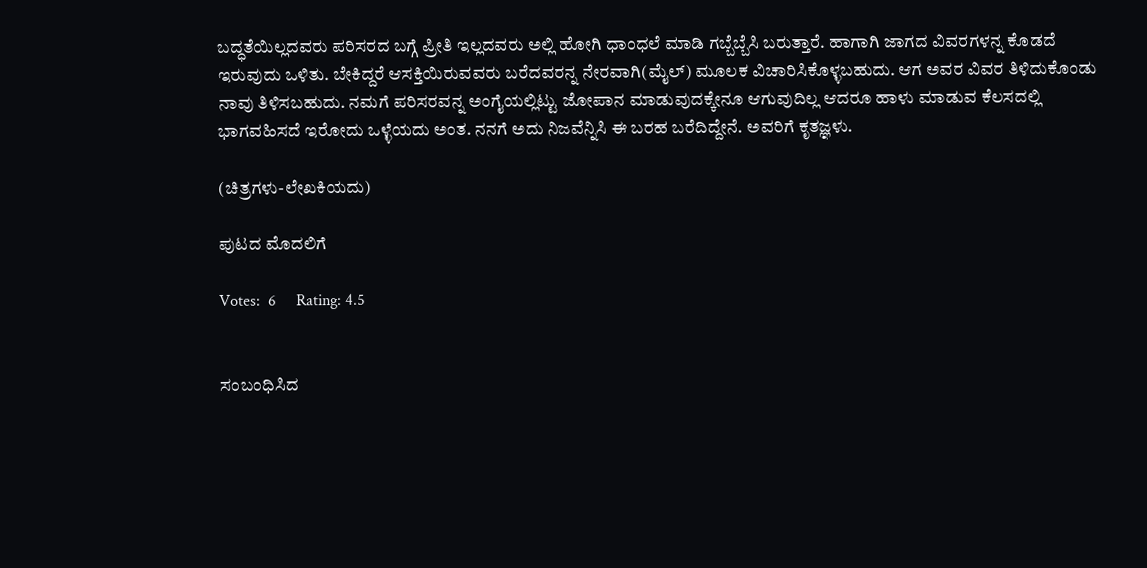ಬದ್ಧತೆಯಿಲ್ಲದವರು ಪರಿಸರದ ಬಗ್ಗೆ ಪ್ರೀತಿ ಇಲ್ಲದವರು ಅಲ್ಲಿ ಹೋಗಿ ಧಾಂಧಲೆ ಮಾಡಿ ಗಬ್ಬೆಬ್ಬೆಸಿ ಬರುತ್ತಾರೆ. ಹಾಗಾಗಿ ಜಾಗದ ವಿವರಗಳನ್ನ ಕೊಡದೆ ಇರುವುದು ಒಳಿತು. ಬೇಕಿದ್ದರೆ ಆಸಕ್ತಿಯಿರುವವರು ಬರೆದವರನ್ನ ನೇರವಾಗಿ(ಮೈಲ್) ಮೂಲಕ ವಿಚಾರಿಸಿಕೊಳ್ಳಬಹುದು. ಆಗ ಅವರ ವಿವರ ತಿಳಿದುಕೊಂಡು ನಾವು ತಿಳಿಸಬಹುದು. ನಮಗೆ ಪರಿಸರವನ್ನ ಅಂಗೈಯಲ್ಲಿಟ್ಟು ಜೋಪಾನ ಮಾಡುವುದಕ್ಕೇನೂ ಆಗುವುದಿಲ್ಲ ಆದರೂ ಹಾಳು ಮಾಡುವ ಕೆಲಸದಲ್ಲಿ ಭಾಗವಹಿಸದೆ ಇರೋದು ಒಳ್ಳೆಯದು ಅಂತ. ನನಗೆ ಅದು ನಿಜವೆನ್ನಿಸಿ ಈ ಬರಹ ಬರೆದಿದ್ದೇನೆ. ಅವರಿಗೆ ಕೃತಜ್ಞಳು.

(ಚಿತ್ರಗಳು-ಲೇಖಕಿಯದು)

ಪುಟದ ಮೊದಲಿಗೆ

Votes:  6     Rating: 4.5


ಸಂಬಂಧಿಸಿದ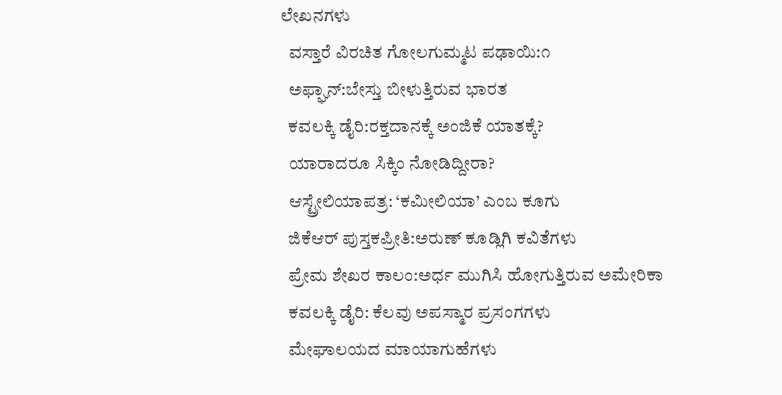ಲೇಖನಗಳು
  ವಸ್ತಾರೆ ವಿರಚಿತ ಗೋಲಗುಮ್ಮಟ ಪಢಾಯಿ:೧
  ಅಫ್ಘಾನ್:ಬೇಸ್ತು ಬೀಳುತ್ತಿರುವ ಭಾರತ
  ಕವಲಕ್ಕಿ ಡೈರಿ:ರಕ್ತದಾನಕ್ಕೆ ಅಂಜಿಕೆ ಯಾತಕ್ಕೆ?
  ಯಾರಾದರೂ ಸಿಕ್ಕಿಂ ನೋಡಿದ್ದೀರಾ?
  ಆಸ್ಟ್ರೇಲಿಯಾಪತ್ರ: ‘ಕಮೀಲಿಯಾ’ ಎಂಬ ಕೂಗು
  ಜಿಕೆಆರ್ ಪುಸ್ತಕಪ್ರೀತಿ:ಅರುಣ್ ಕೂಡ್ಲಿಗಿ ಕವಿತೆಗಳು
  ಪ್ರೇಮ ಶೇಖರ ಕಾಲಂ:ಅರ್ಧ ಮುಗಿಸಿ ಹೋಗುತ್ತಿರುವ ಅಮೇರಿಕಾ
  ಕವಲಕ್ಕಿ ಡೈರಿ: ಕೆಲವು ಅಪಸ್ಮಾರ ಪ್ರಸಂಗಗಳು
  ಮೇಘಾಲಯದ ಮಾಯಾಗುಹೆಗಳು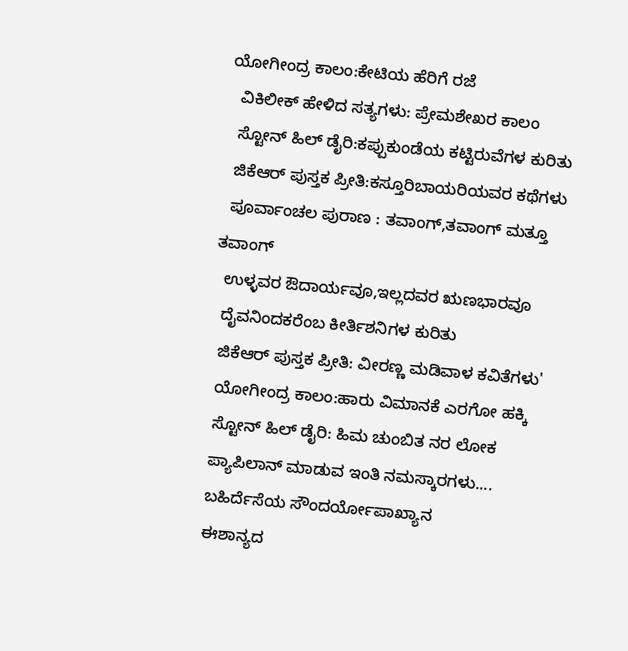ಯೋಗೀಂದ್ರ ಕಾಲಂ:ಕೇಟಿಯ ಹೆರಿಗೆ ರಜೆ
  ವಿಕಿಲೀಕ್ ಹೇಳಿದ ಸತ್ಯಗಳು: ಪ್ರೇಮಶೇಖರ ಕಾಲಂ
  ಸ್ಟೋನ್ ಹಿಲ್ ಡೈರಿ:ಕಪ್ಪುಕುಂಡೆಯ ಕಟ್ಟಿರುವೆಗಳ ಕುರಿತು
  ಜಿಕೆಆರ್ ಪುಸ್ತಕ ಪ್ರೀತಿ:ಕಸ್ತೂರಿಬಾಯರಿಯವರ ಕಥೆಗಳು
  ಪೂರ್ವಾಂಚಲ ಪುರಾಣ : ತವಾಂಗ್,ತವಾಂಗ್ ಮತ್ತೂ ತವಾಂಗ್
  ಉಳ್ಳವರ ಔದಾರ್ಯವೂ,ಇಲ್ಲದವರ ಋಣಭಾರವೂ
  ದೈವನಿಂದಕರೆಂಬ ಕೀರ್ತಿಶನಿಗಳ ಕುರಿತು
  ಜಿಕೆಆರ್ ಪುಸ್ತಕ ಪ್ರೀತಿ: ವೀರಣ್ಣ ಮಡಿವಾಳ ಕವಿತೆಗಳು'
  ಯೋಗೀಂದ್ರ ಕಾಲಂ:ಹಾರು ವಿಮಾನಕೆ ಎರಗೋ ಹಕ್ಕಿ
  ಸ್ಟೋನ್ ಹಿಲ್ ಡೈರಿ: ಹಿಮ ಚುಂಬಿತ ನರ ಲೋಕ
  ಪ್ಯಾಪಿಲಾನ್ ಮಾಡುವ ಇಂತಿ ನಮಸ್ಕಾರಗಳು....
  ಬಹಿರ್ದೆಸೆಯ ಸೌಂದರ್ಯೋಪಾಖ್ಯಾನ
  ಈಶಾನ್ಯದ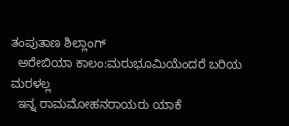ತಂಪುತಾಣ ಶಿಲ್ಲಾಂಗ್
  ಅರೇಬಿಯಾ ಕಾಲಂ:ಮರುಭೂಮಿಯೆಂದರೆ ಬರಿಯ ಮರಳಲ್ಲ
  ಇನ್ನ ರಾಮಮೋಹನರಾಯರು ಯಾಕೆ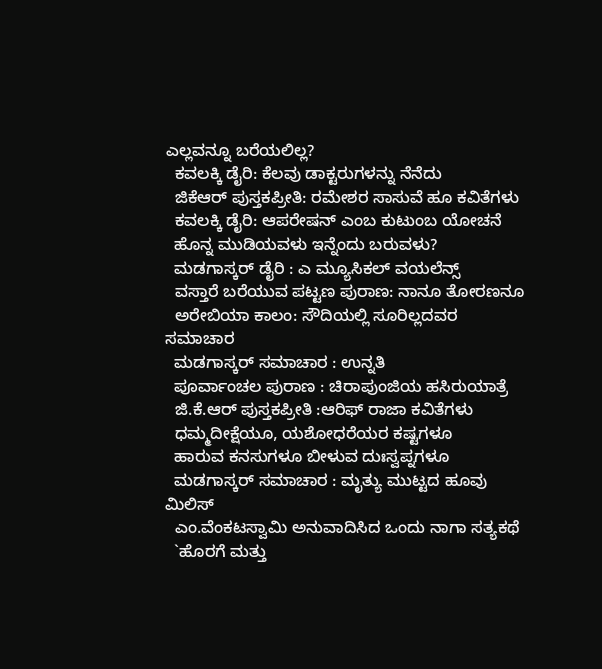ಎಲ್ಲವನ್ನೂ ಬರೆಯಲಿಲ್ಲ?
  ಕವಲಕ್ಕಿ ಡೈರಿ: ಕೆಲವು ಡಾಕ್ಟರುಗಳನ್ನು ನೆನೆದು
  ಜಿಕೆಆರ್ ಪುಸ್ತಕಪ್ರೀತಿ: ರಮೇಶರ ಸಾಸುವೆ ಹೂ ಕವಿತೆಗಳು
  ಕವಲಕ್ಕಿ ಡೈರಿ: ಆಪರೇಷನ್ ಎಂಬ ಕುಟುಂಬ ಯೋಚನೆ
  ಹೊನ್ನ ಮುಡಿಯವಳು ಇನ್ನೆಂದು ಬರುವಳು?
  ಮಡಗಾಸ್ಕರ್ ಡೈರಿ : ಎ ಮ್ಯೂಸಿಕಲ್ ವಯಲೆನ್ಸ್
  ವಸ್ತಾರೆ ಬರೆಯುವ ಪಟ್ಟಣ ಪುರಾಣ: ನಾನೂ ತೋರಣನೂ
  ಅರೇಬಿಯಾ ಕಾಲಂ: ಸೌದಿಯಲ್ಲಿ ಸೂರಿಲ್ಲದವರ ಸಮಾಚಾರ
  ಮಡಗಾಸ್ಕರ್ ಸಮಾಚಾರ : ಉನ್ನತಿ
  ಪೂರ್ವಾಂಚಲ ಪುರಾಣ : ಚಿರಾಪುಂಜಿಯ ಹಸಿರುಯಾತ್ರೆ
  ಜಿ.ಕೆ.ಆರ್ ಪುಸ್ತಕಪ್ರೀತಿ :ಆರಿಫ್ ರಾಜಾ ಕವಿತೆಗಳು
  ಧಮ್ಮದೀಕ್ಷೆಯೂ, ಯಶೋಧರೆಯರ ಕಷ್ಟಗಳೂ
  ಹಾರುವ ಕನಸುಗಳೂ ಬೀಳುವ ದುಃಸ್ವಪ್ನಗಳೂ
  ಮಡಗಾಸ್ಕರ್ ಸಮಾಚಾರ : ಮೃತ್ಯು ಮುಟ್ಟದ ಹೂವು ಮಿಲಿಸ್
  ಎಂ.ವೆಂಕಟಸ್ವಾಮಿ ಅನುವಾದಿಸಿದ ಒಂದು ನಾಗಾ ಸತ್ಯಕಥೆ
  `ಹೊರಗೆ ಮತ್ತು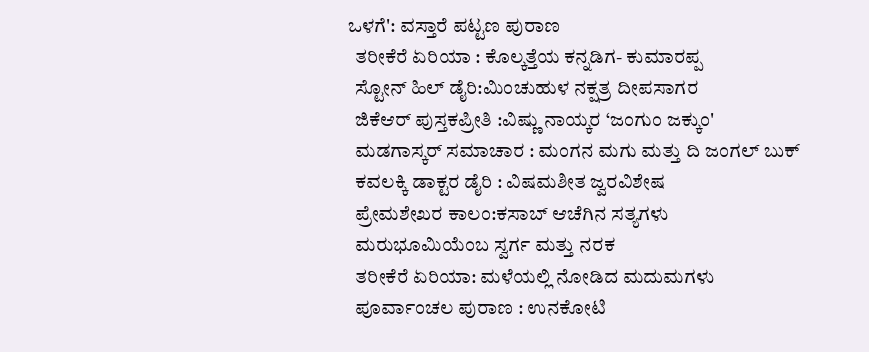ಒಳಗೆ': ವಸ್ತಾರೆ ಪಟ್ಟಣ ಪುರಾಣ
  ತರೀಕೆರೆ ಏರಿಯಾ : ಕೊಲ್ಕತ್ತೆಯ ಕನ್ನಡಿಗ- ಕುಮಾರಪ್ಪ
  ಸ್ಟೋನ್ ಹಿಲ್ ಡೈರಿ:ಮಿಂಚುಹುಳ ನಕ್ಷತ್ರ ದೀಪಸಾಗರ
  ಜಿಕೆಆರ್ ಪುಸ್ತಕಪ್ರೀತಿ :ವಿಷ್ಣು ನಾಯ್ಕರ ‘ಜಂಗುಂ ಜಕ್ಕುಂ'
  ಮಡಗಾಸ್ಕರ್ ಸಮಾಚಾರ : ಮಂಗನ ಮಗು ಮತ್ತು ದಿ ಜಂಗಲ್ ಬುಕ್
  ಕವಲಕ್ಕಿ ಡಾಕ್ಟರ ಡೈರಿ : ವಿಷಮಶೀತ ಜ್ವರವಿಶೇಷ
  ಪ್ರೇಮಶೇಖರ ಕಾಲಂ:ಕಸಾಬ್ ಆಚೆಗಿನ ಸತ್ಯಗಳು
  ಮರುಭೂಮಿಯೆಂಬ ಸ್ವರ್ಗ ಮತ್ತು ನರಕ
  ತರೀಕೆರೆ ಏರಿಯಾ: ಮಳೆಯಲ್ಲಿ ನೋಡಿದ ಮದುಮಗಳು
  ಪೂರ್ವಾಂಚಲ ಪುರಾಣ : ಉನಕೋಟಿ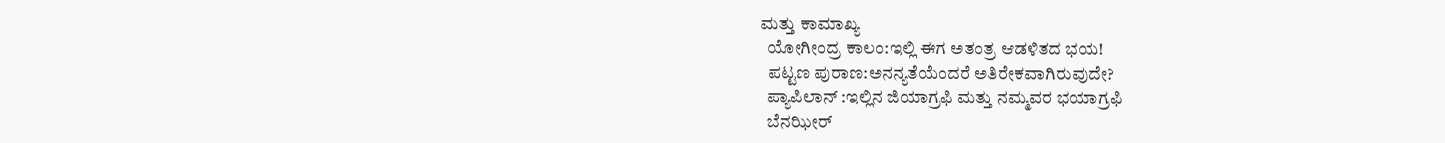ಮತ್ತು ಕಾಮಾಖ್ಯ
  ಯೋಗೀಂದ್ರ ಕಾಲಂ:ಇಲ್ಲಿ ಈಗ ಅತಂತ್ರ ಆಡಳಿತದ ಭಯ!
  ಪಟ್ಟಣ ಪುರಾಣ:ಅನನ್ಯತೆಯೆಂದರೆ ಅತಿರೇಕವಾಗಿರುವುದೇ?
  ಪ್ಯಾಪಿಲಾನ್ :ಇಲ್ಲಿನ ಜಿಯಾಗ್ರಫಿ ಮತ್ತು ನಮ್ಮವರ ಭಯಾಗ್ರಫಿ
  ಬೆನಝೀರ್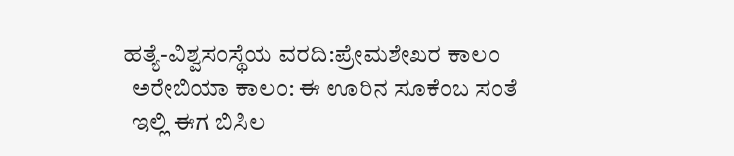ಹತ್ಯೆ-ವಿಶ್ವಸಂಸ್ಥೆಯ ವರದಿ:ಪ್ರೇಮಶೇಖರ ಕಾಲಂ
  ಅರೇಬಿಯಾ ಕಾಲಂ: ಈ ಊರಿನ ಸೂಕೆಂಬ ಸಂತೆ
  ಇಲ್ಲಿ ಈಗ ಬಿಸಿಲ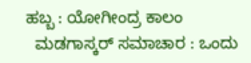ಹಬ್ಬ : ಯೋಗೀಂದ್ರ ಕಾಲಂ
  ಮಡಗಾಸ್ಕರ್ ಸಮಾಚಾರ : ಒಂದು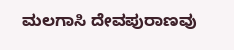ಮಲಗಾಸಿ ದೇವಪುರಾಣವು